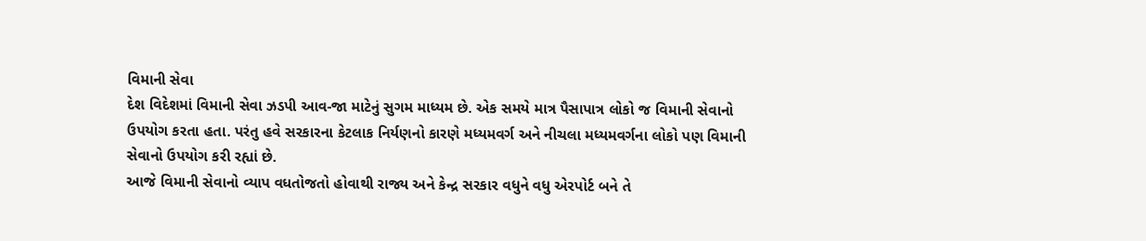વિમાની સેવા
દેશ વિદેશમાં વિમાની સેવા ઝડપી આવ-જા માટેનું સુગમ માધ્યમ છે. એક સમયે માત્ર પૈસાપાત્ર લોકો જ વિમાની સેવાનો ઉપયોગ કરતા હતા. પરંતુ હવે સરકારના કેટલાક નિર્યણનો કારણે મધ્યમવર્ગ અને નીચલા મધ્યમવર્ગના લોકો પણ વિમાની સેવાનો ઉપયોગ કરી રહ્યાં છે.
આજે વિમાની સેવાનો વ્યાપ વધતોજતો હોવાથી રાજ્ય અને કેન્દ્ર સરકાર વધુને વધુ એરપોર્ટ બને તે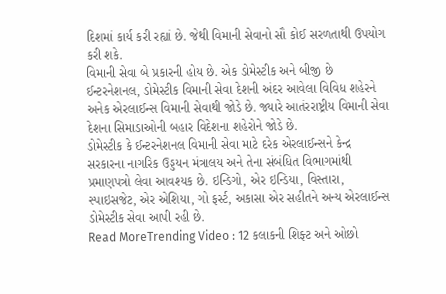દિશમાં કાર્ય કરી રહ્યાં છે. જેથી વિમાની સેવાનો સૌ કોઈ સરળતાથી ઉપયોગ કરી શકે.
વિમાની સેવા બે પ્રકારની હોય છે. એક ડોમેસ્ટીક અને બીજી છે ઈન્ટરનેશનલ, ડોમેસ્ટીક વિમાની સેવા દેશની અંદર આવેલા વિવિધ શહેરને અનેક એરલાઈન્સ વિમાની સેવાથી જોડે છે. જ્યારે આતંરરાષ્ટ્રીય વિમાની સેવા દેશના સિમાડાઓની બહાર વિદેશના શહેરોને જોડે છે.
ડોમેસ્ટીક કે ઈન્ટરનેશનલ વિમાની સેવા માટે દરેક એરલાઈન્સને કેન્દ્ર સરકારના નાગરિક ઉડ્ડયન મંત્રાલય અને તેના સંબંધિત વિભાગમાંથી પ્રમાણપત્રો લેવા આવશ્યક છે. ઇન્ડિગો, એર ઇન્ડિયા, વિસ્તારા, સ્પાઇસજેટ, એર એશિયા, ગો ફર્સ્ટ, અકાસા એર સહીતને અન્ય એરલાઈન્સ ડોમેસ્ટીક સેવા આપી રહી છે.
Read MoreTrending Video : 12 કલાકની શિફ્ટ અને ઓછો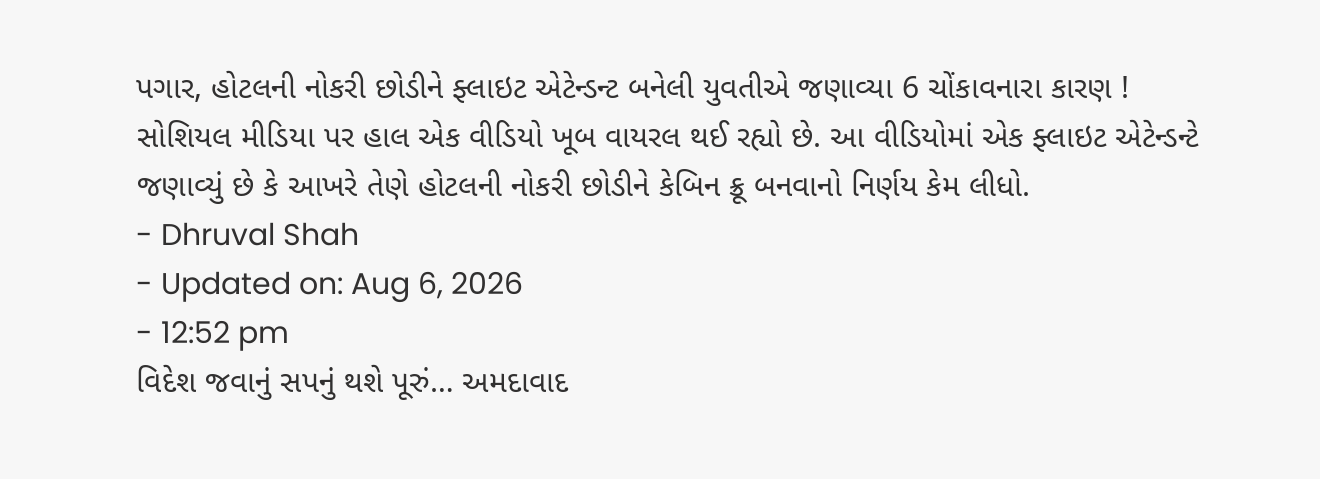પગાર, હોટલની નોકરી છોડીને ફ્લાઇટ એટેન્ડન્ટ બનેલી યુવતીએ જણાવ્યા 6 ચોંકાવનારા કારણ !
સોશિયલ મીડિયા પર હાલ એક વીડિયો ખૂબ વાયરલ થઈ રહ્યો છે. આ વીડિયોમાં એક ફ્લાઇટ એટેન્ડન્ટે જણાવ્યું છે કે આખરે તેણે હોટલની નોકરી છોડીને કેબિન ક્રૂ બનવાનો નિર્ણય કેમ લીધો.
- Dhruval Shah
- Updated on: Aug 6, 2026
- 12:52 pm
વિદેશ જવાનું સપનું થશે પૂરું… અમદાવાદ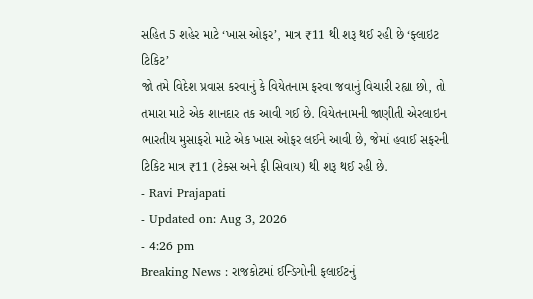સહિત 5 શહેર માટે ‘ખાસ ઓફર’, માત્ર ₹11 થી શરૂ થઈ રહી છે ‘ફ્લાઇટ ટિકિટ’
જો તમે વિદેશ પ્રવાસ કરવાનું કે વિયેતનામ ફરવા જવાનું વિચારી રહ્યા છો, તો તમારા માટે એક શાનદાર તક આવી ગઈ છે. વિયેતનામની જાણીતી એરલાઇન ભારતીય મુસાફરો માટે એક ખાસ ઓફર લઈને આવી છે, જેમાં હવાઈ સફરની ટિકિટ માત્ર ₹11 (ટેક્સ અને ફી સિવાય) થી શરૂ થઈ રહી છે.
- Ravi Prajapati
- Updated on: Aug 3, 2026
- 4:26 pm
Breaking News : રાજકોટમાં ઈન્ડિગોની ફલાઈટનું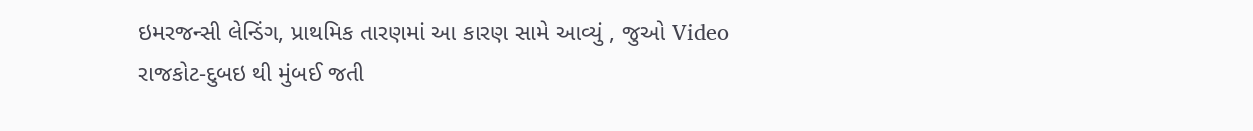ઇમરજન્સી લેન્ડિંગ, પ્રાથમિક તારણમાં આ કારણ સામે આવ્યું , જુઓ Video
રાજકોટ-દુબઇ થી મુંબઈ જતી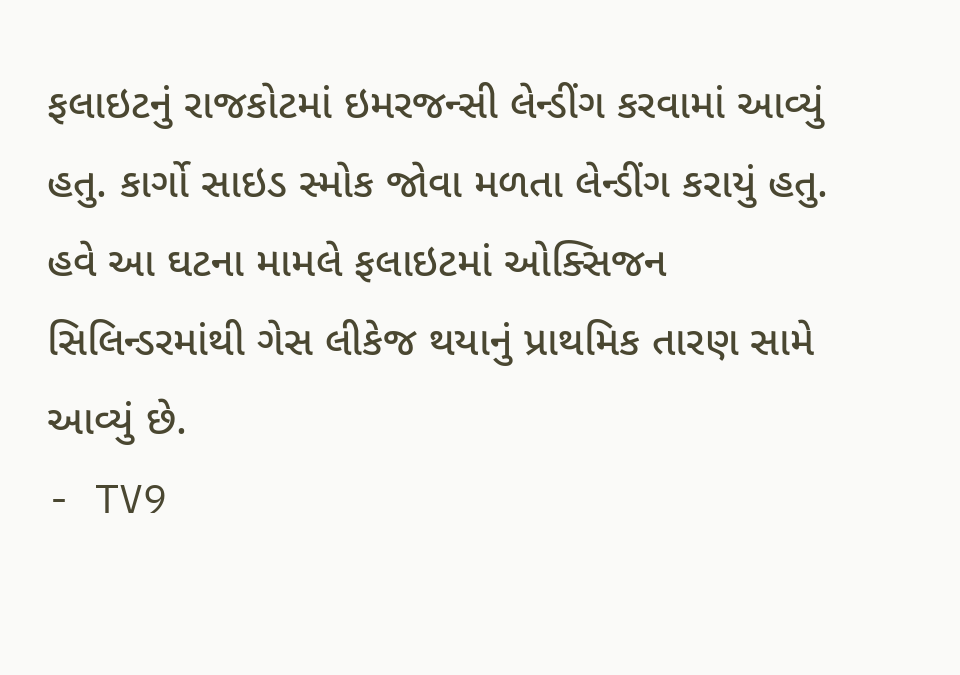ફલાઇટનું રાજકોટમાં ઇમરજન્સી લેન્ડીંગ કરવામાં આવ્યું હતુ. કાર્ગો સાઇડ સ્મોક જોવા મળતા લેન્ડીંગ કરાયું હતુ. હવે આ ઘટના મામલે ફલાઇટમાં ઓક્સિજન સિલિન્ડરમાંથી ગેસ લીકેજ થયાનું પ્રાથમિક તારણ સામે આવ્યું છે.
- TV9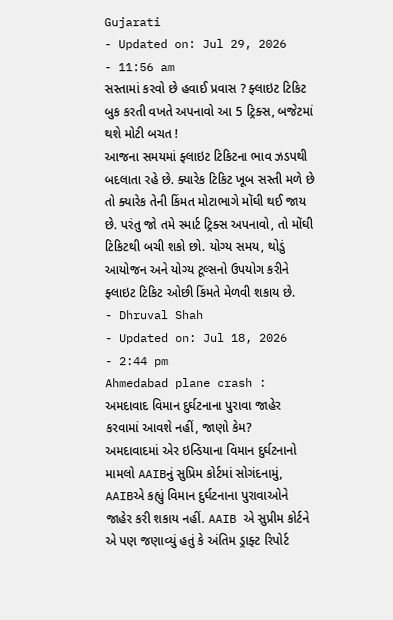Gujarati
- Updated on: Jul 29, 2026
- 11:56 am
સસ્તામાં કરવો છે હવાઈ પ્રવાસ ? ફ્લાઇટ ટિકિટ બુક કરતી વખતે અપનાવો આ 5 ટ્રિક્સ, બજેટમાં થશે મોટી બચત !
આજના સમયમાં ફ્લાઇટ ટિકિટના ભાવ ઝડપથી બદલાતા રહે છે. ક્યારેક ટિકિટ ખૂબ સસ્તી મળે છે તો ક્યારેક તેની કિંમત મોટાભાગે મોંઘી થઈ જાય છે. પરંતુ જો તમે સ્માર્ટ ટ્રિક્સ અપનાવો, તો મોંઘી ટિકિટથી બચી શકો છો. યોગ્ય સમય, થોડું આયોજન અને યોગ્ય ટૂલ્સનો ઉપયોગ કરીને ફ્લાઇટ ટિકિટ ઓછી કિંમતે મેળવી શકાય છે.
- Dhruval Shah
- Updated on: Jul 18, 2026
- 2:44 pm
Ahmedabad plane crash : અમદાવાદ વિમાન દુર્ઘટનાના પુરાવા જાહેર કરવામાં આવશે નહીં, જાણો કેમ?
અમદાવાદમાં એર ઇન્ડિયાના વિમાન દુર્ઘટનાનો મામલો AAIBનું સુપ્રિમ કોર્ટમાં સોગંદનામું, AAIBએ કહ્યું વિમાન દુર્ઘટનાના પુરાવાઓને જાહેર કરી શકાય નહીં. AAIB એ સુપ્રીમ કોર્ટને એ પણ જણાવ્યું હતું કે અંતિમ ડ્રાફ્ટ રિપોર્ટ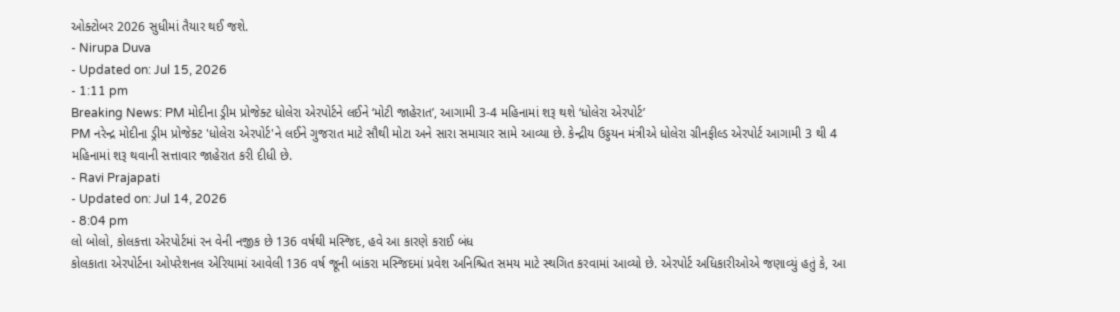ઓક્ટોબર 2026 સુધીમાં તૈયાર થઈ જશે.
- Nirupa Duva
- Updated on: Jul 15, 2026
- 1:11 pm
Breaking News: PM મોદીના ડ્રીમ પ્રોજેક્ટ ધોલેરા એરપોર્ટને લઈને ‘મોટી જાહેરાત’, આગામી 3-4 મહિનામાં શરૂ થશે ‘ધોલેરા એરપોર્ટ’
PM નરેન્દ્ર મોદીના ડ્રીમ પ્રોજેક્ટ 'ધોલેરા એરપોર્ટ'ને લઈને ગુજરાત માટે સૌથી મોટા અને સારા સમાચાર સામે આવ્યા છે. કેન્દ્રીય ઉડ્ડયન મંત્રીએ ધોલેરા ગ્રીનફીલ્ડ એરપોર્ટ આગામી 3 થી 4 મહિનામાં શરૂ થવાની સત્તાવાર જાહેરાત કરી દીધી છે.
- Ravi Prajapati
- Updated on: Jul 14, 2026
- 8:04 pm
લો બોલો, કોલકત્તા એરપોર્ટમાં રન વેની નજીક છે 136 વર્ષથી મસ્જિદ, હવે આ કારણે કરાઈ બંધ
કોલકાતા એરપોર્ટના ઓપરેશનલ એરિયામાં આવેલી 136 વર્ષ જૂની બાંકરા મસ્જિદમાં પ્રવેશ અનિશ્ચિત સમય માટે સ્થગિત કરવામાં આવ્યો છે. એરપોર્ટ અધિકારીઓએ જણાવ્યું હતું કે, આ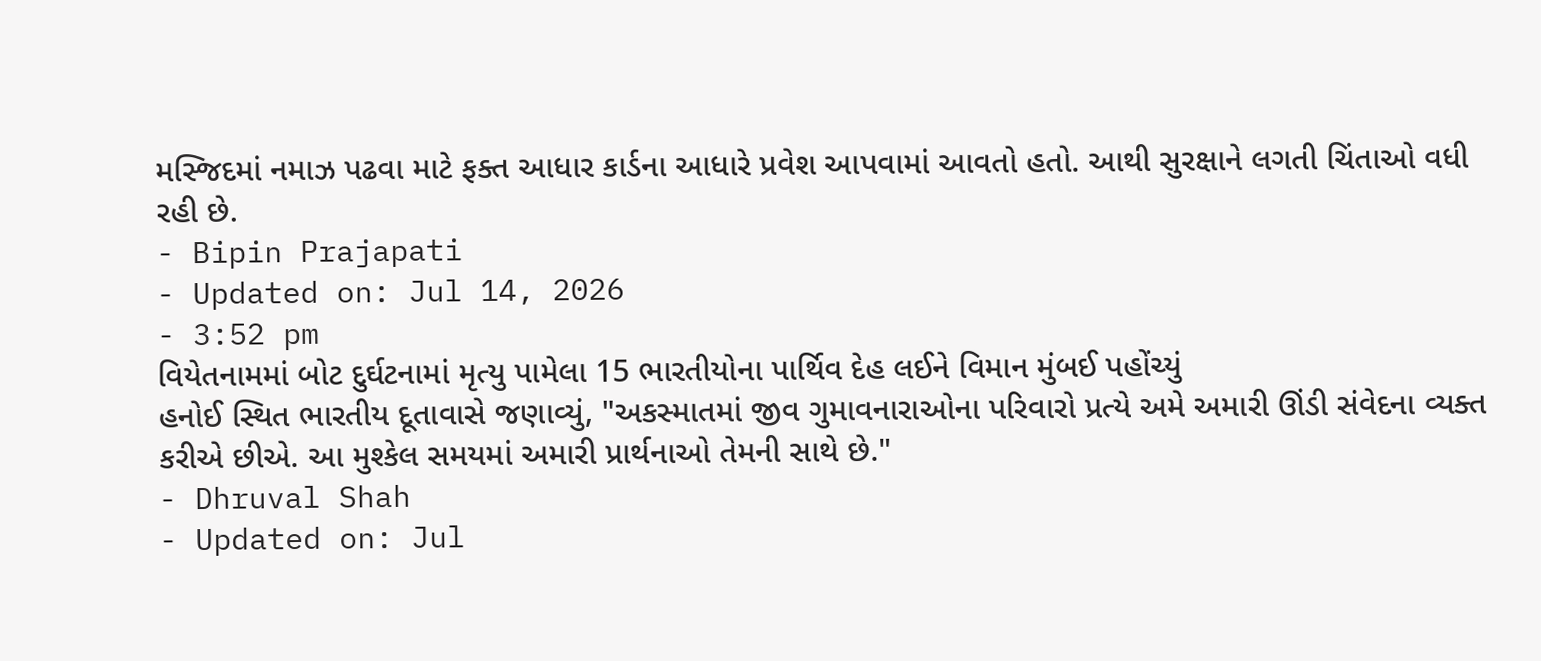મસ્જિદમાં નમાઝ પઢવા માટે ફક્ત આધાર કાર્ડના આધારે પ્રવેશ આપવામાં આવતો હતો. આથી સુરક્ષાને લગતી ચિંતાઓ વધી રહી છે.
- Bipin Prajapati
- Updated on: Jul 14, 2026
- 3:52 pm
વિયેતનામમાં બોટ દુર્ઘટનામાં મૃત્યુ પામેલા 15 ભારતીયોના પાર્થિવ દેહ લઈને વિમાન મુંબઈ પહોંચ્યું
હનોઈ સ્થિત ભારતીય દૂતાવાસે જણાવ્યું, "અકસ્માતમાં જીવ ગુમાવનારાઓના પરિવારો પ્રત્યે અમે અમારી ઊંડી સંવેદના વ્યક્ત કરીએ છીએ. આ મુશ્કેલ સમયમાં અમારી પ્રાર્થનાઓ તેમની સાથે છે."
- Dhruval Shah
- Updated on: Jul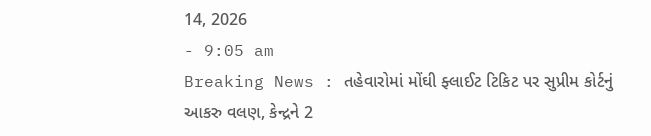14, 2026
- 9:05 am
Breaking News : તહેવારોમાં મોંઘી ફ્લાઈટ ટિકિટ પર સુપ્રીમ કોર્ટનું આકરુ વલણ, કેન્દ્રને 2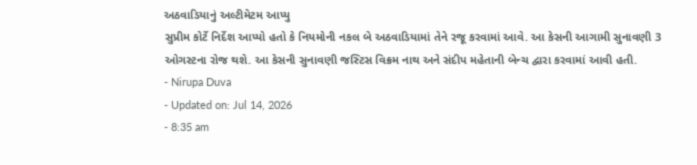અઠવાડિયાનું અલ્ટીમેટમ આપ્યુ
સુપ્રીમ કોર્ટે નિર્દેશ આપ્યો હતો કે નિયમોની નકલ બે અઠવાડિયામાં તેને રજૂ કરવામાં આવે. આ કેસની આગામી સુનાવણી 3 ઓગસ્ટના રોજ થશે. આ કેસની સુનાવણી જસ્ટિસ વિક્રમ નાથ અને સંદીપ મહેતાની બેન્ચ દ્વારા કરવામાં આવી હતી.
- Nirupa Duva
- Updated on: Jul 14, 2026
- 8:35 am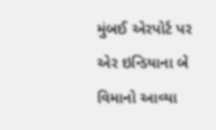મુંબઈ એરપોર્ટ પર એર ઇન્ડિયાના બે વિમાનો આવ્યા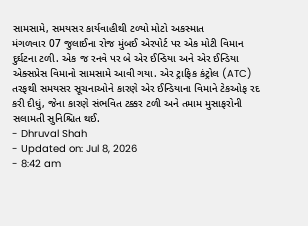સામસામે, સમયસર કાર્યવાહીથી ટળ્યો મોટો અકસ્માત
મંગળવાર 07 જુલાઈના રોજ મુંબઈ એરપોર્ટ પર એક મોટી વિમાન દુર્ઘટના ટળી. એક જ રનવે પર બે એર ઈન્ડિયા અને એર ઈન્ડિયા એક્સપ્રેસ વિમાનો સામસામે આવી ગયા. એર ટ્રાફિક કંટ્રોલ (ATC) તરફથી સમયસર સૂચનાઓને કારણે એર ઈન્ડિયાના વિમાને ટેકઓફ રદ કરી દીધું, જેના કારણે સંભવિત ટક્કર ટળી અને તમામ મુસાફરોની સલામતી સુનિશ્ચિત થઈ.
- Dhruval Shah
- Updated on: Jul 8, 2026
- 8:42 am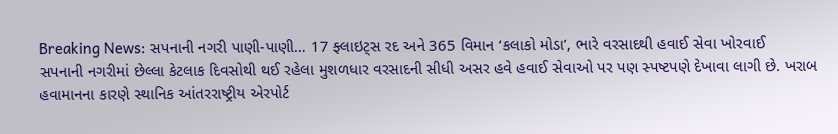Breaking News: સપનાની નગરી પાણી-પાણી… 17 ફ્લાઇટ્સ રદ અને 365 વિમાન ‘કલાકો મોડા’, ભારે વરસાદથી હવાઈ સેવા ખોરવાઈ
સપનાની નગરીમાં છેલ્લા કેટલાક દિવસોથી થઈ રહેલા મુશળધાર વરસાદની સીધી અસર હવે હવાઈ સેવાઓ પર પણ સ્પષ્ટપણે દેખાવા લાગી છે. ખરાબ હવામાનના કારણે સ્થાનિક આંતરરાષ્ટ્રીય એરપોર્ટ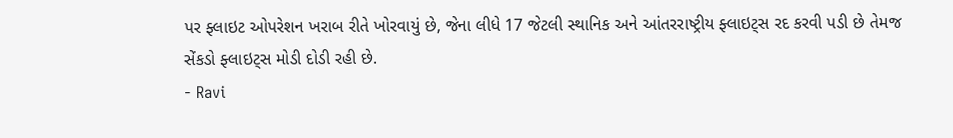પર ફ્લાઇટ ઓપરેશન ખરાબ રીતે ખોરવાયું છે, જેના લીધે 17 જેટલી સ્થાનિક અને આંતરરાષ્ટ્રીય ફ્લાઇટ્સ રદ કરવી પડી છે તેમજ સેંકડો ફ્લાઇટ્સ મોડી દોડી રહી છે.
- Ravi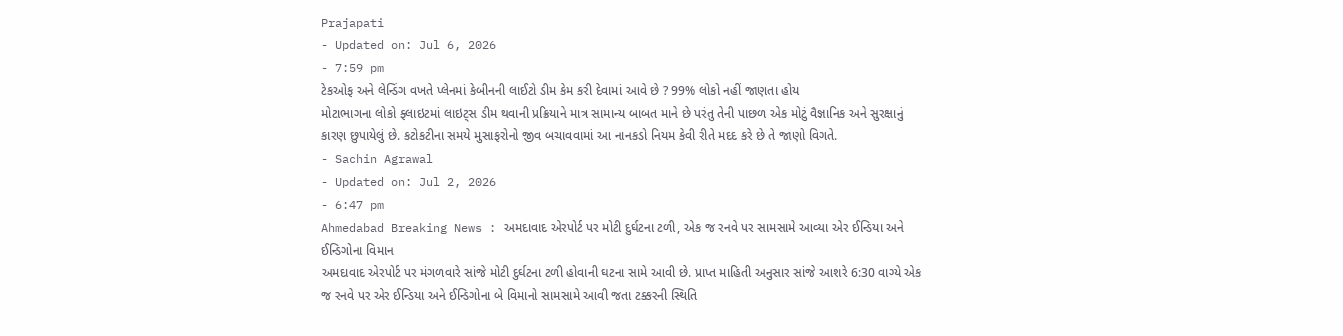Prajapati
- Updated on: Jul 6, 2026
- 7:59 pm
ટેકઓફ અને લેન્ડિંગ વખતે પ્લેનમાં કેબીનની લાઈટો ડીમ કેમ કરી દેવામાં આવે છે ? 99% લોકો નહીં જાણતા હોય
મોટાભાગના લોકો ફ્લાઇટમાં લાઇટ્સ ડીમ થવાની પ્રક્રિયાને માત્ર સામાન્ય બાબત માને છે પરંતુ તેની પાછળ એક મોટું વૈજ્ઞાનિક અને સુરક્ષાનું કારણ છુપાયેલું છે. કટોકટીના સમયે મુસાફરોનો જીવ બચાવવામાં આ નાનકડો નિયમ કેવી રીતે મદદ કરે છે તે જાણો વિગતે.
- Sachin Agrawal
- Updated on: Jul 2, 2026
- 6:47 pm
Ahmedabad Breaking News : અમદાવાદ એરપોર્ટ પર મોટી દુર્ઘટના ટળી, એક જ રનવે પર સામસામે આવ્યા એર ઈન્ડિયા અને ઈન્ડિગોના વિમાન
અમદાવાદ એરપોર્ટ પર મંગળવારે સાંજે મોટી દુર્ઘટના ટળી હોવાની ઘટના સામે આવી છે. પ્રાપ્ત માહિતી અનુસાર સાંજે આશરે 6:30 વાગ્યે એક જ રનવે પર એર ઈન્ડિયા અને ઈન્ડિગોના બે વિમાનો સામસામે આવી જતા ટક્કરની સ્થિતિ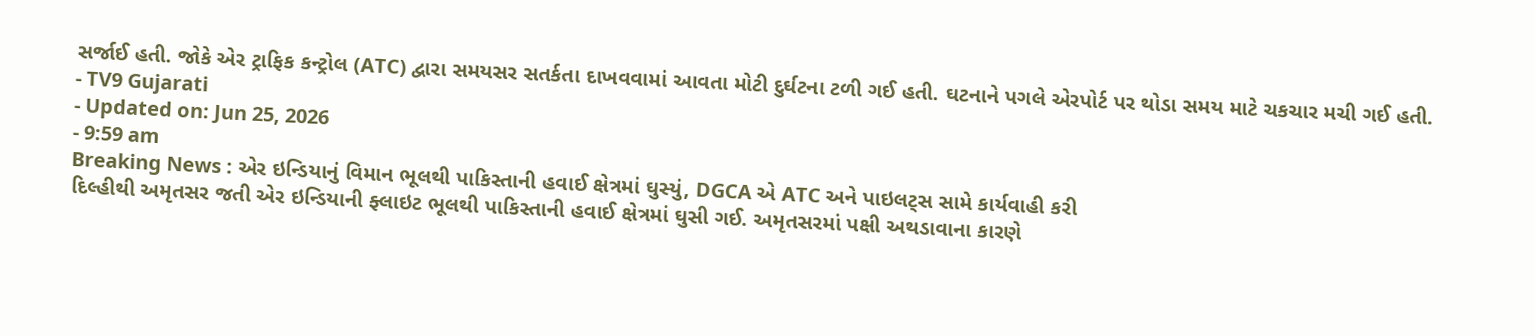સર્જાઈ હતી. જોકે એર ટ્રાફિક કન્ટ્રોલ (ATC) દ્વારા સમયસર સતર્કતા દાખવવામાં આવતા મોટી દુર્ઘટના ટળી ગઈ હતી. ઘટનાને પગલે એરપોર્ટ પર થોડા સમય માટે ચકચાર મચી ગઈ હતી.
- TV9 Gujarati
- Updated on: Jun 25, 2026
- 9:59 am
Breaking News : એર ઇન્ડિયાનું વિમાન ભૂલથી પાકિસ્તાની હવાઈ ક્ષેત્રમાં ઘુસ્યું, DGCA એ ATC અને પાઇલટ્સ સામે કાર્યવાહી કરી
દિલ્હીથી અમૃતસર જતી એર ઇન્ડિયાની ફ્લાઇટ ભૂલથી પાકિસ્તાની હવાઈ ક્ષેત્રમાં ઘુસી ગઈ. અમૃતસરમાં પક્ષી અથડાવાના કારણે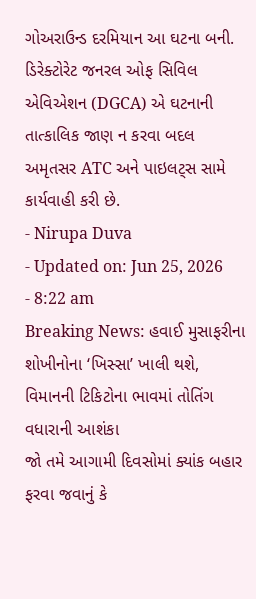ગોઅરાઉન્ડ દરમિયાન આ ઘટના બની. ડિરેક્ટોરેટ જનરલ ઓફ સિવિલ એવિએશન (DGCA) એ ઘટનાની તાત્કાલિક જાણ ન કરવા બદલ અમૃતસર ATC અને પાઇલટ્સ સામે કાર્યવાહી કરી છે.
- Nirupa Duva
- Updated on: Jun 25, 2026
- 8:22 am
Breaking News: હવાઈ મુસાફરીના શોખીનોના ‘ખિસ્સા’ ખાલી થશે, વિમાનની ટિકિટોના ભાવમાં તોતિંગ વધારાની આશંકા
જો તમે આગામી દિવસોમાં ક્યાંક બહાર ફરવા જવાનું કે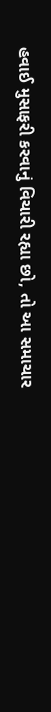હવાઈ મુસાફરી કરવાનું વિચારી રહ્યા છો, તો આ સમાચાર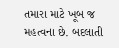તમારા માટે ખૂબ જ મહત્વના છે. બદલાતી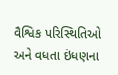વૈશ્વિક પરિસ્થિતિઓ અને વધતા ઇંધણના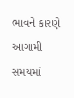ભાવને કારણે આગામી સમયમાં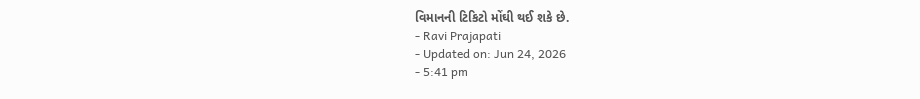વિમાનની ટિકિટો મોંઘી થઈ શકે છે.
- Ravi Prajapati
- Updated on: Jun 24, 2026
- 5:41 pm